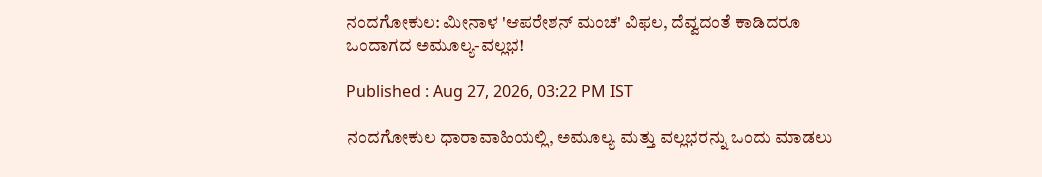ನಂದಗೋಕುಲ: ಮೀನಾಳ 'ಆಪರೇಶನ್ ಮಂಚ' ವಿಫಲ, ದೆವ್ವದಂತೆ ಕಾಡಿದರೂ ಒಂದಾಗದ ಅಮೂಲ್ಯ-ವಲ್ಲಭ!

Published : Aug 27, 2026, 03:22 PM IST

ನಂದಗೋಕುಲ ಧಾರಾವಾಹಿಯಲ್ಲಿ, ಅಮೂಲ್ಯ ಮತ್ತು ವಲ್ಲಭರನ್ನು ಒಂದು ಮಾಡಲು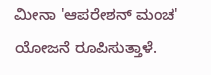ಮೀನಾ 'ಆಪರೇಶನ್ ಮಂಚ' ಯೋಜನೆ ರೂಪಿಸುತ್ತಾಳೆ.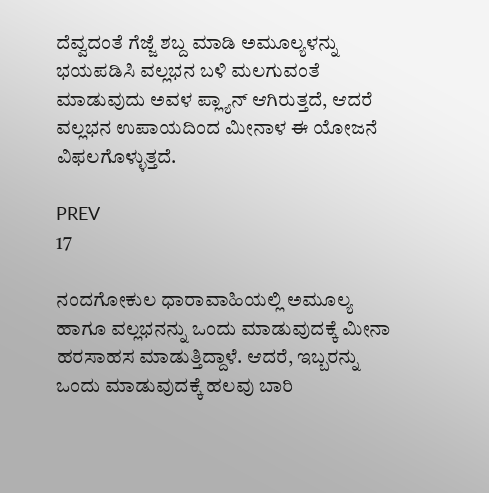ದೆವ್ವದಂತೆ ಗೆಜ್ಜೆ ಶಬ್ದ ಮಾಡಿ ಅಮೂಲ್ಯಳನ್ನು ಭಯಪಡಿಸಿ ವಲ್ಲಭನ ಬಳಿ ಮಲಗುವಂತೆ ಮಾಡುವುದು ಅವಳ ಪ್ಲ್ಯಾನ್ ಆಗಿರುತ್ತದೆ, ಆದರೆ ವಲ್ಲಭನ ಉಪಾಯದಿಂದ ಮೀನಾಳ ಈ ಯೋಜನೆ ವಿಫಲಗೊಳ್ಳುತ್ತದೆ.

PREV
17

ನಂದಗೋಕುಲ ಧಾರಾವಾಹಿಯಲ್ಲಿ ಅಮೂಲ್ಯ ಹಾಗೂ ವಲ್ಲಭನನ್ನು ಒಂದು ಮಾಡುವುದಕ್ಕೆ ಮೀನಾ ಹರಸಾಹಸ ಮಾಡುತ್ತಿದ್ದಾಳೆ. ಆದರೆ, ಇಬ್ಬರನ್ನು ಒಂದು ಮಾಡುವುದಕ್ಕೆ ಹಲವು ಬಾರಿ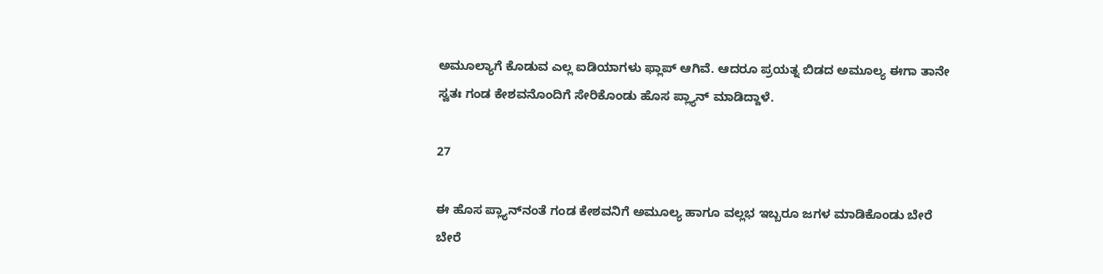ಅಮೂಲ್ಯಾಗೆ ಕೊಡುವ ಎಲ್ಲ ಐಡಿಯಾಗಳು ಫ್ಲಾಪ್ ಆಗಿವೆ. ಆದರೂ ಪ್ರಯತ್ನ ಬಿಡದ ಅಮೂಲ್ಯ ಈಗಾ ತಾನೇ ಸ್ವತಃ ಗಂಡ ಕೇಶವನೊಂದಿಗೆ ಸೇರಿಕೊಂಡು ಹೊಸ ಪ್ಲ್ಯಾನ್ ಮಾಡಿದ್ದಾಳೆ.

27

ಈ ಹೊಸ ಪ್ಲ್ಯಾನ್‌ನಂತೆ ಗಂಡ ಕೇಶವನಿಗೆ ಅಮೂಲ್ಯ ಹಾಗೂ ವಲ್ಲಭ ಇಬ್ಬರೂ ಜಗಳ ಮಾಡಿಕೊಂಡು ಬೇರೆ ಬೇರೆ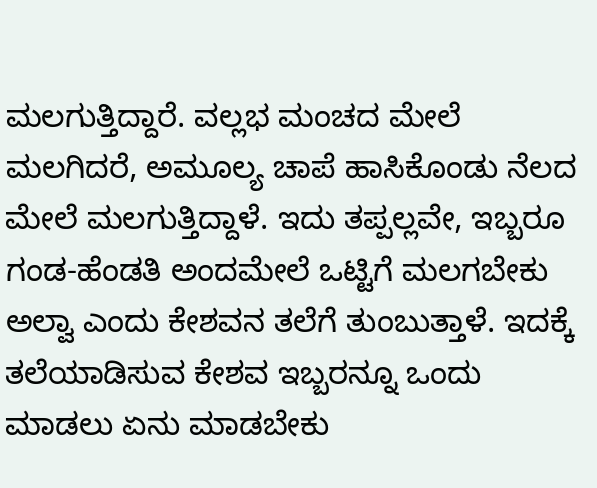ಮಲಗುತ್ತಿದ್ದಾರೆ. ವಲ್ಲಭ ಮಂಚದ ಮೇಲೆ ಮಲಗಿದರೆ, ಅಮೂಲ್ಯ ಚಾಪೆ ಹಾಸಿಕೊಂಡು ನೆಲದ ಮೇಲೆ ಮಲಗುತ್ತಿದ್ದಾಳೆ. ಇದು ತಪ್ಪಲ್ಲವೇ, ಇಬ್ಬರೂ ಗಂಡ-ಹೆಂಡತಿ ಅಂದಮೇಲೆ ಒಟ್ಟಿಗೆ ಮಲಗಬೇಕು ಅಲ್ವಾ ಎಂದು ಕೇಶವನ ತಲೆಗೆ ತುಂಬುತ್ತಾಳೆ. ಇದಕ್ಕೆ ತಲೆಯಾಡಿಸುವ ಕೇಶವ ಇಬ್ಬರನ್ನೂ ಒಂದು ಮಾಡಲು ಏನು ಮಾಡಬೇಕು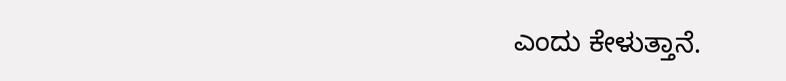ಎಂದು ಕೇಳುತ್ತಾನೆ.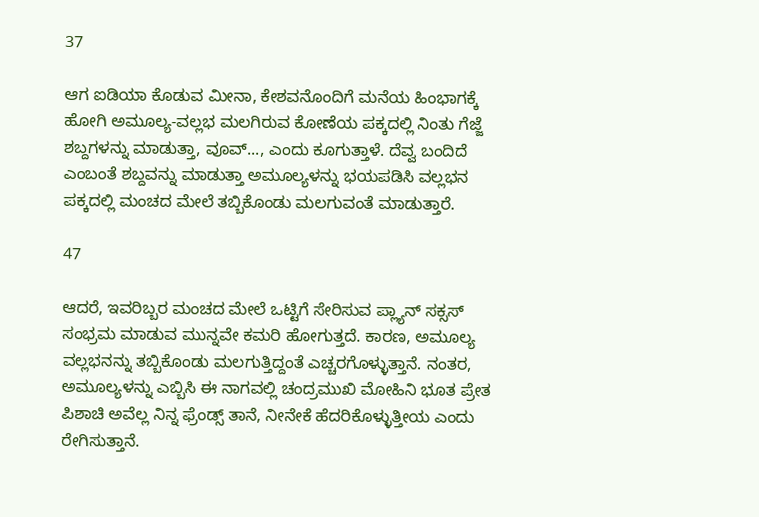37

ಆಗ ಐಡಿಯಾ ಕೊಡುವ ಮೀನಾ, ಕೇಶವನೊಂದಿಗೆ ಮನೆಯ ಹಿಂಭಾಗಕ್ಕೆ ಹೋಗಿ ಅಮೂಲ್ಯ-ವಲ್ಲಭ ಮಲಗಿರುವ ಕೋಣೆಯ ಪಕ್ಕದಲ್ಲಿ ನಿಂತು ಗೆಜ್ಜೆ ಶಬ್ದಗಳನ್ನು ಮಾಡುತ್ತಾ, ವೂವ್‌..., ಎಂದು ಕೂಗುತ್ತಾಳೆ. ದೆವ್ವ ಬಂದಿದೆ ಎಂಬಂತೆ ಶಬ್ದವನ್ನು ಮಾಡುತ್ತಾ ಅಮೂಲ್ಯಳನ್ನು ಭಯಪಡಿಸಿ ವಲ್ಲಭನ ಪಕ್ಕದಲ್ಲಿ ಮಂಚದ ಮೇಲೆ ತಬ್ಬಿಕೊಂಡು ಮಲಗುವಂತೆ ಮಾಡುತ್ತಾರೆ.

47

ಆದರೆ, ಇವರಿಬ್ಬರ ಮಂಚದ ಮೇಲೆ ಒಟ್ಟಿಗೆ ಸೇರಿಸುವ ಪ್ಲ್ಯಾನ್ ಸಕ್ಸಸ್ ಸಂಭ್ರಮ ಮಾಡುವ ಮುನ್ನವೇ ಕಮರಿ ಹೋಗುತ್ತದೆ. ಕಾರಣ, ಅಮೂಲ್ಯ ವಲ್ಲಭನನ್ನು ತಬ್ಬಿಕೊಂಡು ಮಲಗುತ್ತಿದ್ದಂತೆ ಎಚ್ಚರಗೊಳ್ಳುತ್ತಾನೆ. ನಂತರ, ಅಮೂಲ್ಯಳನ್ನು ಎಬ್ಬಿಸಿ ಈ ನಾಗವಲ್ಲಿ ಚಂದ್ರಮುಖಿ ಮೋಹಿನಿ ಭೂತ ಪ್ರೇತ ಪಿಶಾಚಿ ಅವೆಲ್ಲ ನಿನ್ನ ಫ್ರೆಂಡ್ಸ್ ತಾನೆ, ನೀನೇಕೆ ಹೆದರಿಕೊಳ್ಳುತ್ತೀಯ ಎಂದು ರೇಗಿಸುತ್ತಾನೆ.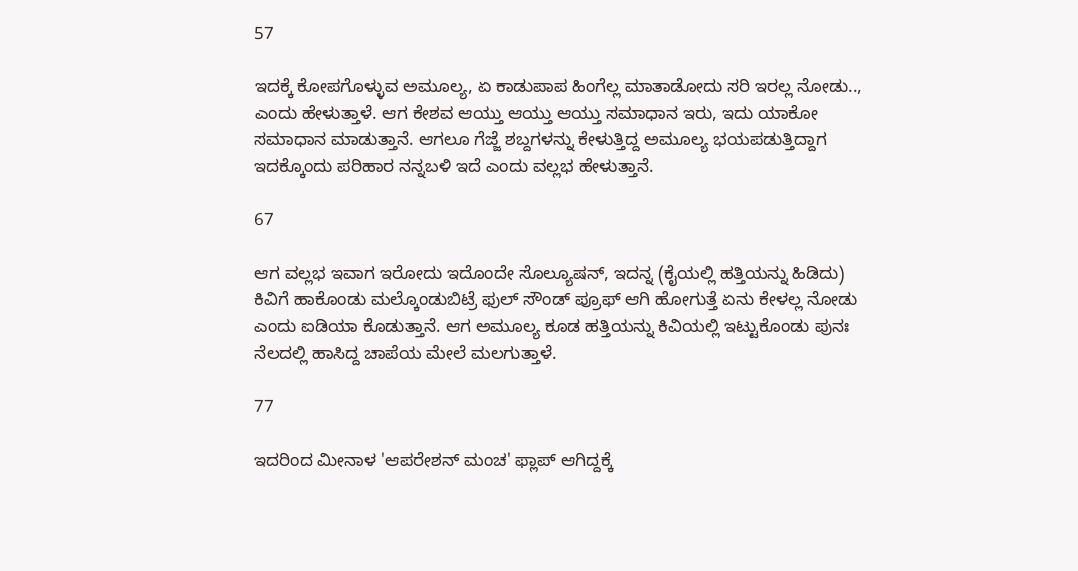57

ಇದಕ್ಕೆ ಕೋಪಗೊಳ್ಳುವ ಅಮೂಲ್ಯ, ಏ ಕಾಡುಪಾಪ ಹಿಂಗೆಲ್ಲ ಮಾತಾಡೋದು ಸರಿ ಇರಲ್ಲ ನೋಡು.., ಎಂದು ಹೇಳುತ್ತಾಳೆ. ಆಗ ಕೇಶವ ಆಯ್ತು ಆಯ್ತು ಆಯ್ತು ಸಮಾಧಾನ ಇರು, ಇದು ಯಾಕೋ ಸಮಾಧಾನ ಮಾಡುತ್ತಾನೆ. ಆಗಲೂ ಗೆಜ್ಜೆ ಶಬ್ದಗಳನ್ನು ಕೇಳುತ್ತಿದ್ದ ಅಮೂಲ್ಯ ಭಯಪಡುತ್ತಿದ್ದಾಗ ಇದಕ್ಕೊಂದು ಪರಿಹಾರ ನನ್ನಬಳಿ ಇದೆ ಎಂದು ವಲ್ಲಭ ಹೇಳುತ್ತಾನೆ.

67

ಆಗ ವಲ್ಲಭ ಇವಾಗ ಇರೋದು ಇದೊಂದೇ ಸೊಲ್ಯೂಷನ್, ಇದನ್ನ (ಕೈಯಲ್ಲಿ ಹತ್ತಿಯನ್ನು ಹಿಡಿದು) ಕಿವಿಗೆ ಹಾಕೊಂಡು ಮಲ್ಕೊಂಡುಬಿಟ್ರೆ ಫುಲ್ ಸೌಂಡ್ ಪ್ರೂಫ್ ಆಗಿ ಹೋಗುತ್ತೆ ಏನು ಕೇಳಲ್ಲ ನೋಡು ಎಂದು ಐಡಿಯಾ ಕೊಡುತ್ತಾನೆ. ಆಗ ಅಮೂಲ್ಯ ಕೂಡ ಹತ್ತಿಯನ್ನು ಕಿವಿಯಲ್ಲಿ ಇಟ್ಟುಕೊಂಡು ಪುನಃ ನೆಲದಲ್ಲಿ ಹಾಸಿದ್ದ ಚಾಪೆಯ ಮೇಲೆ ಮಲಗುತ್ತಾಳೆ.

77

ಇದರಿಂದ ಮೀನಾಳ 'ಆಪರೇಶನ್ ಮಂಚ' ಫ್ಲಾಪ್ ಆಗಿದ್ದಕ್ಕೆ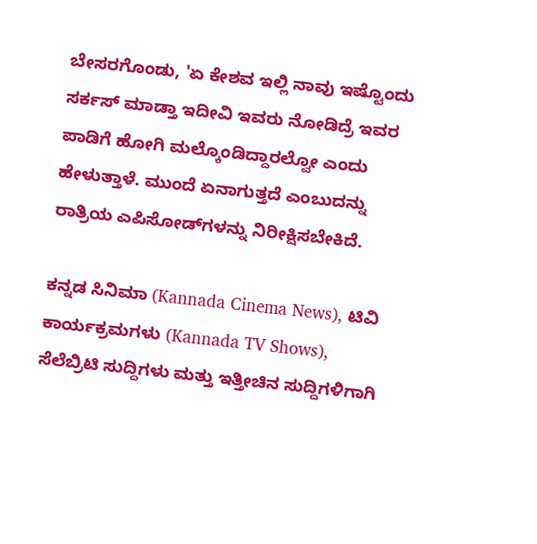ಬೇಸರಗೊಂಡು, 'ಏ ಕೇಶವ ಇಲ್ಲಿ ನಾವು ಇಷ್ಟೊಂದು ಸರ್ಕಸ್ ಮಾಡ್ತಾ ಇದೀವಿ ಇವರು ನೋಡಿದ್ರೆ ಇವರ ಪಾಡಿಗೆ ಹೋಗಿ ಮಲ್ಕೊಂಡಿದ್ದಾರಲ್ವೋ ಎಂದು ಹೇಳುತ್ತಾಳೆ. ಮುಂದೆ ಏನಾಗುತ್ತದೆ ಎಂಬುದನ್ನು ರಾತ್ರಿಯ ಎಪಿಸೋಡ್‌ಗಳನ್ನು ನಿರೀಕ್ಷಿಸಬೇಕಿದೆ.

ಕನ್ನಡ ಸಿನಿಮಾ (Kannada Cinema News), ಟಿವಿ ಕಾರ್ಯಕ್ರಮಗಳು (Kannada TV Shows), ಸೆಲೆಬ್ರಿಟಿ ಸುದ್ದಿಗಳು ಮತ್ತು ಇತ್ತೀಚಿನ ಸುದ್ದಿಗಳಿಗಾಗಿ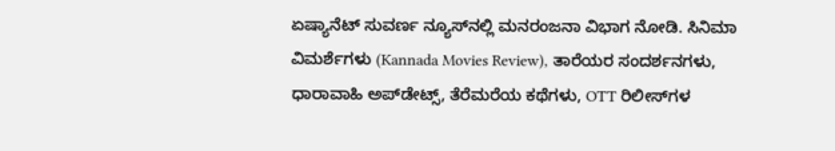ಏಷ್ಯಾನೆಟ್ ಸುವರ್ಣ ನ್ಯೂಸ್‌ನಲ್ಲಿ ಮನರಂಜನಾ ವಿಭಾಗ ನೋಡಿ. ಸಿನಿಮಾ ವಿಮರ್ಶೆಗಳು (Kannada Movies Review), ತಾರೆಯರ ಸಂದರ್ಶನಗಳು, ಧಾರಾವಾಹಿ ಅಪ್‌ಡೇಟ್ಸ್‌, ತೆರೆಮರೆಯ ಕಥೆಗಳು, OTT ರಿಲೀಸ್‌ಗಳ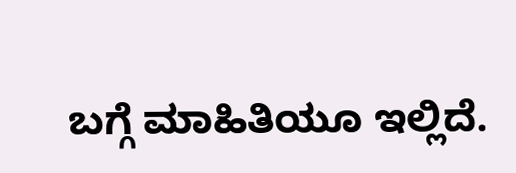ಬಗ್ಗೆ ಮಾಹಿತಿಯೂ ಇಲ್ಲಿದೆ.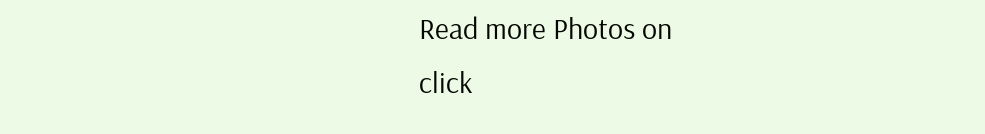Read more Photos on
click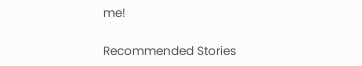me!

Recommended Stories